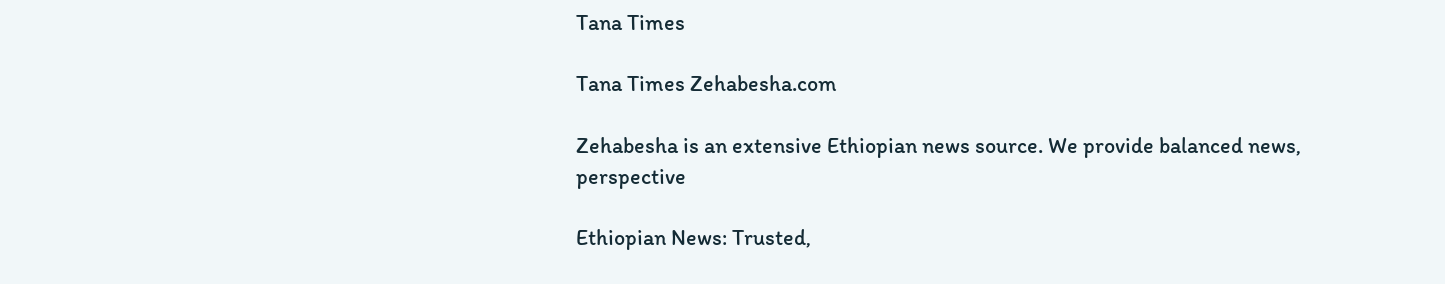Tana Times

Tana Times Zehabesha.com

Zehabesha is an extensive Ethiopian news source. We provide balanced news, perspective

Ethiopian News: Trusted,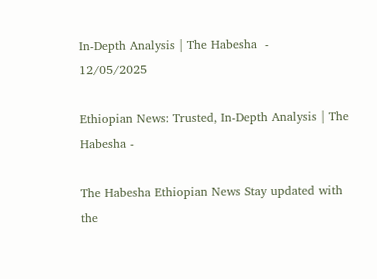In-Depth Analysis | The Habesha  -
12/05/2025

Ethiopian News: Trusted, In-Depth Analysis | The Habesha -

The Habesha Ethiopian News Stay updated with the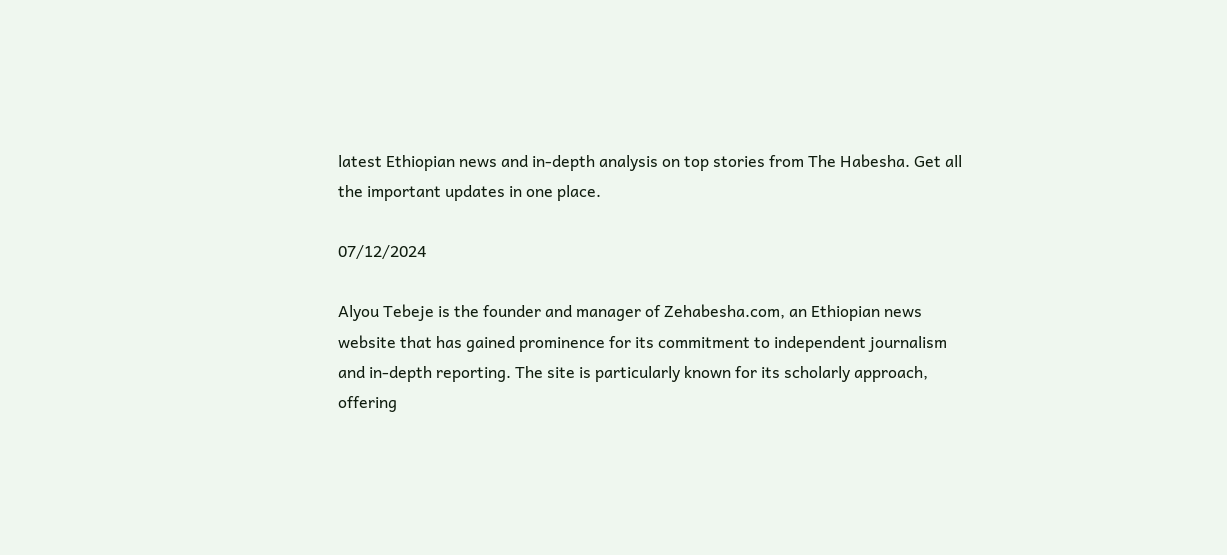latest Ethiopian news and in-depth analysis on top stories from The Habesha. Get all the important updates in one place.

07/12/2024

Alyou Tebeje is the founder and manager of Zehabesha.com, an Ethiopian news website that has gained prominence for its commitment to independent journalism and in-depth reporting. The site is particularly known for its scholarly approach, offering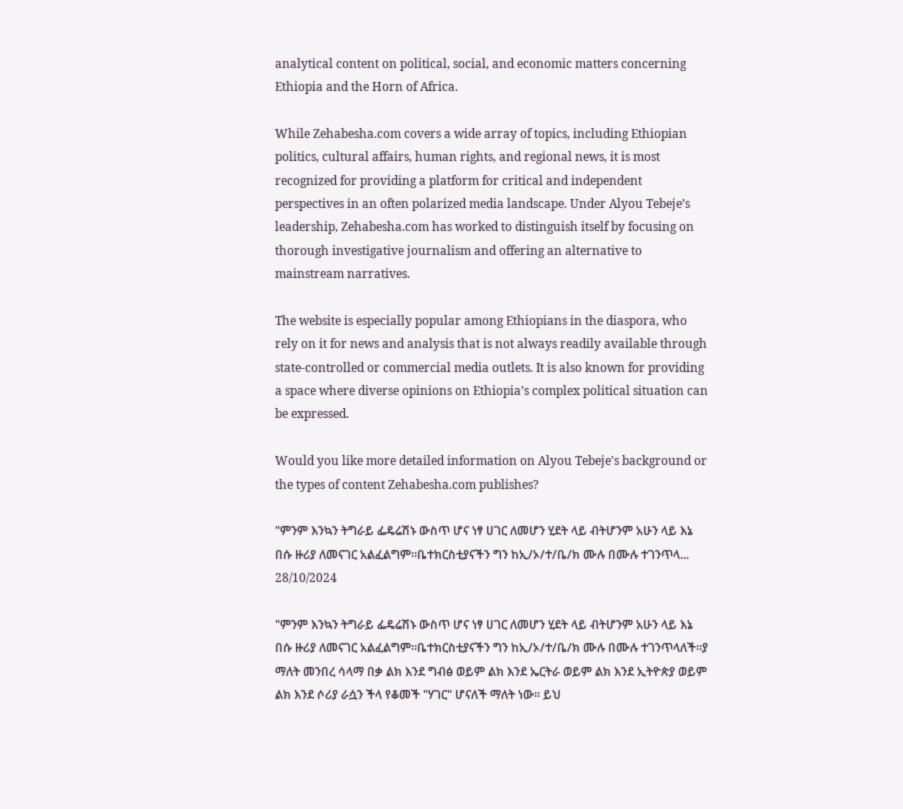analytical content on political, social, and economic matters concerning Ethiopia and the Horn of Africa.

While Zehabesha.com covers a wide array of topics, including Ethiopian politics, cultural affairs, human rights, and regional news, it is most recognized for providing a platform for critical and independent perspectives in an often polarized media landscape. Under Alyou Tebeje’s leadership, Zehabesha.com has worked to distinguish itself by focusing on thorough investigative journalism and offering an alternative to mainstream narratives.

The website is especially popular among Ethiopians in the diaspora, who rely on it for news and analysis that is not always readily available through state-controlled or commercial media outlets. It is also known for providing a space where diverse opinions on Ethiopia’s complex political situation can be expressed.

Would you like more detailed information on Alyou Tebeje's background or the types of content Zehabesha.com publishes?

"ምንም እንኳን ትግራይ ፌዴሬሽኑ ውስጥ ሆና ነፃ ሀገር ለመሆን ሂደት ላይ ብትሆንም አሁን ላይ እኔ በሱ ዙሪያ ለመናገር አልፈልግም።ቤተክርስቲያናችን ግን ከኢ/ኦ/ተ/ቤ/ክ ሙሉ በሙሉ ተገንጥላ...
28/10/2024

"ምንም እንኳን ትግራይ ፌዴሬሽኑ ውስጥ ሆና ነፃ ሀገር ለመሆን ሂደት ላይ ብትሆንም አሁን ላይ እኔ በሱ ዙሪያ ለመናገር አልፈልግም።ቤተክርስቲያናችን ግን ከኢ/ኦ/ተ/ቤ/ክ ሙሉ በሙሉ ተገንጥላለች።ያ ማለት መንበረ ሳላማ በቃ ልክ እንደ ግብፅ ወይም ልክ እንደ ኤርትራ ወይም ልክ እንደ ኢትዮጵያ ወይም ልክ እንደ ሶሪያ ራሷን ችላ የቆመች "ሃገር" ሆናለች ማለት ነው። ይህ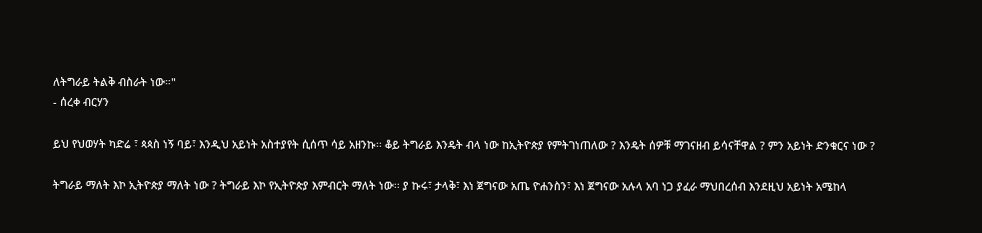ለትግራይ ትልቅ ብስራት ነው።"
- ሰረቀ ብርሃን

ይህ የህወሃት ካድሬ ፣ ጳጳስ ነኝ ባይ፣ እንዲህ አይነት አስተያየት ሲሰጥ ሳይ አዘንኩ፡፡ ቆይ ትግራይ እንዴት ብላ ነው ከኢትዮጵያ የምትገነጠለው ? እንዴት ሰዎቹ ማገናዘብ ይሳናቸዋል ? ምን አይነት ድንቁርና ነው ?

ትግራይ ማለት እኮ ኢትዮጵያ ማለት ነው ? ትግራይ እኮ የኢትዮጵያ እምብርት ማለት ነው፡፡ ያ ኩሩ፣ ታላቅ፣ እነ ጀግናው አጤ ዮሐንስን፣ እነ ጀግናው አሉላ አባ ነጋ ያፈራ ማህበረሰብ እንደዚህ አይነት አሜከላ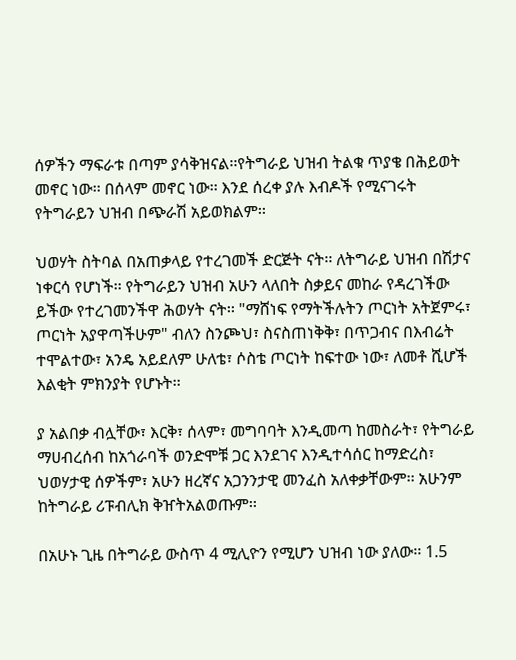ሰዎችን ማፍራቱ በጣም ያሳቅዝናል፡፡የትግራይ ህዝብ ትልቁ ጥያቄ በሕይወት መኖር ነው፡፡ በሰላም መኖር ነው፡፡ እንደ ሰረቀ ያሉ እብዶች የሚናገሩት የትግራይን ህዝብ በጭራሽ አይወክልም፡፡

ህወሃት ስትባል በአጠቃላይ የተረገመች ድርጅት ናት፡፡ ለትግራይ ህዝብ በሽታና ነቀርሳ የሆነች፡፡ የትግራይን ህዝብ አሁን ላለበት ስቃይና መከራ የዳረገችው ይችው የተረገመንችዋ ሕወሃት ናት፡፡ "ማሸነፍ የማትችሉትን ጦርነት አትጀምሩ፣ ጦርነት አያዋጣችሁም" ብለን ስንጮህ፣ ስናስጠነቅቅ፣ በጥጋብና በእብሬት ተሞልተው፣ አንዴ አይደለም ሁለቴ፣ ሶስቴ ጦርነት ከፍተው ነው፣ ለመቶ ሺሆች እልቂት ምክንያት የሆኑት፡፡

ያ አልበቃ ብሏቸው፣ እርቅ፣ ሰላም፣ መግባባት እንዲመጣ ከመስራት፣ የትግራይ ማሀብረሰብ ከአጎራባች ወንድሞቹ ጋር እንደገና እንዲተሳሰር ከማድረስ፣ ህወሃታዊ ሰዎችም፣ አሁን ዘረኛና አጋንንታዊ መንፈስ አለቀቃቸውም፡፡ አሁንም ከትግራይ ሪፑብሊክ ቅዠትአልወጡም፡፡

በአሁኑ ጊዜ በትግራይ ውስጥ 4 ሚሊዮን የሚሆን ህዝብ ነው ያለው፡፡ 1.5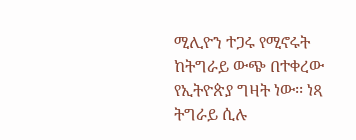ሚሊዮን ተጋሩ የሚኖሩት ከትግራይ ውጭ በተቀረው የኢትዮጵያ ግዛት ነው፡፡ ነጻ ትግራይ ሲሉ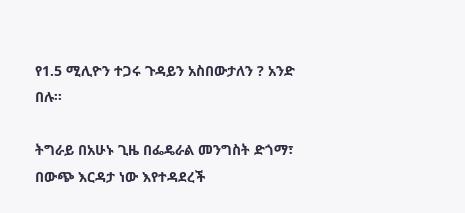የ1.5 ሚሊዮን ተጋሩ ጉዳይን አስበውታለን ? አንድ በሉ፡፡

ትግራይ በአሁኑ ጊዜ በፌዴራል መንግስት ድጎማ፣ በውጭ እርዳታ ነው እየተዳደረች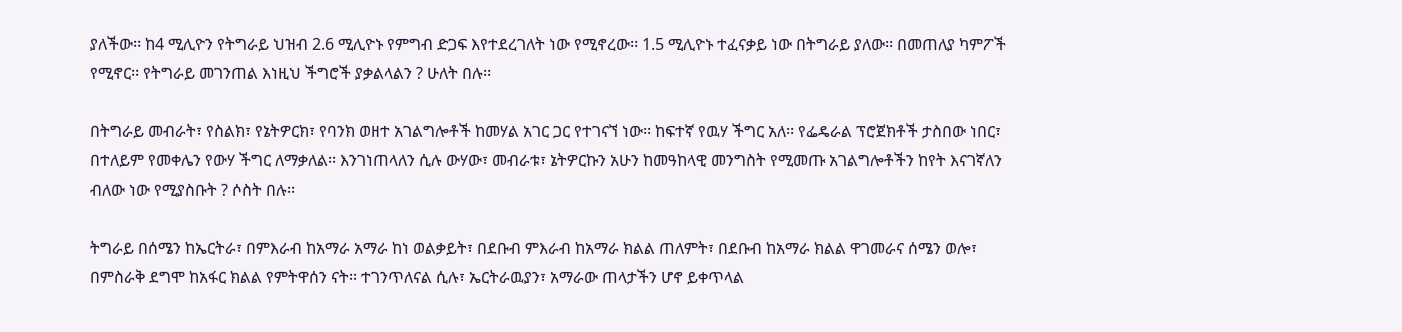ያለችው፡፡ ከ4 ሚሊዮን የትግራይ ህዝብ 2.6 ሚሊዮኑ የምግብ ድጋፍ እየተደረገለት ነው የሚኖረው፡፡ 1.5 ሚሊዮኑ ተፈናቃይ ነው በትግራይ ያለው፡፡ በመጠለያ ካምፖች የሚኖር፡፡ የትግራይ መገንጠል እነዚህ ችግሮች ያቃልላልን ? ሁለት በሉ፡፡

በትግራይ መብራት፣ የስልክ፣ የኔትዎርክ፣ የባንክ ወዘተ አገልግሎቶች ከመሃል አገር ጋር የተገናኘ ነው፡፡ ከፍተኛ የዉሃ ችግር አለ፡፡ የፌዴራል ፕሮጀክቶች ታስበው ነበር፣ በተለይም የመቀሌን የውሃ ችግር ለማቃለል፡፡ እንገነጠላለን ሲሉ ውሃው፣ መብራቱ፣ ኔትዎርኩን አሁን ከመዓከላዊ መንግስት የሚመጡ አገልግሎቶችን ከየት እናገኛለን ብለው ነው የሚያስቡት ? ሶስት በሉ፡፡

ትግራይ በሰሜን ከኤርትራ፣ በምእራብ ከአማራ አማራ ከነ ወልቃይት፣ በደቡብ ምእራብ ከአማራ ክልል ጠለምት፣ በደቡብ ከአማራ ክልል ዋገመራና ሰሜን ወሎ፣ በምስራቅ ደግሞ ከአፋር ክልል የምትዋሰን ናት፡፡ ተገንጥለናል ሲሉ፣ ኤርትራዉያን፣ አማራው ጠላታችን ሆኖ ይቀጥላል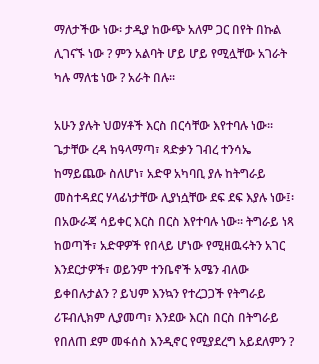ማለታችው ነው፡ ታዲያ ከውጭ አለም ጋር በየት በኩል ሊገናኙ ነው ? ምን አልባት ሆይ ሆይ የሚሏቸው አገራት ካሉ ማለቴ ነው ? አራት በሉ፡፡

አሁን ያሉት ህወሃቶች እርስ በርሳቸው እየተባሉ ነው፡፡ ጌታቸው ረዳ ከዓላማጣ፣ ጻድቃን ገብረ ተንሳኤ ከማይጨው ስለሆነ፣ አድዋ አካባቢ ያሉ ከትግራይ መስተዳደር ሃላፊነታቸው ሊያነሷቸው ደፍ ደፍ እያሉ ነው፤፡ በአውራጃ ሳይቀር እርስ በርስ እየተባሉ ነው፡፡ ትግራይ ነጻ ከወጣች፣ አድዋዎች የበላይ ሆነው የሚዘዉሩትን አገር እንደርታዎች፣ ወይንም ተንቤኖች አሜን ብለው ይቀበሉታልን ? ይህም እንኳን የተረጋጋች የትግራይ ሪፑብሊክም ሊያመጣ፣ እንደው እርስ በርስ በትግራይ የበለጠ ደም መፋሰስ እንዲኖር የሚያደረግ አይደለምን ?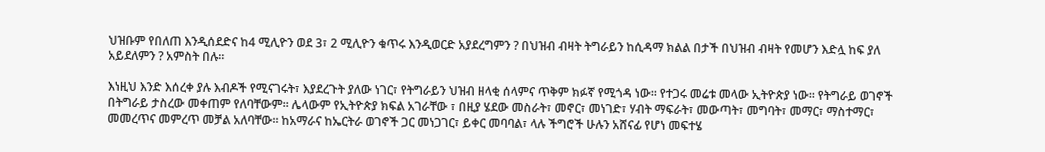ህዝቡም የበለጠ እንዲሰደድና ከ4 ሚሊዮን ወደ 3፣ 2 ሚሊዮን ቁጥሩ እንዲወርድ አያደረግምን ? በህዝብ ብዛት ትግራይን ከሲዳማ ክልል በታች በህዝብ ብዛት የመሆን እድሏ ከፍ ያለ አይደለምን ? አምስት በሉ፡፡

እነዚህ እንድ እሰረቀ ያሉ እብዶች የሚናገሩት፣ እያደረጉት ያለው ነገር፣ የትግራይን ህዝብ ዘላቂ ሰላምና ጥቅም ክፉኛ የሚጎዳ ነው፡፡ የተጋሩ መሬቱ መላው ኢትዮጵያ ነው፡፡ የትግራይ ወገኖች በትግራይ ታስረው መቀጠም የለባቸውም፡፡ ሌላውም የኢትዮጵያ ክፍል አገራቸው ፣ በዚያ ሄደው መስራት፣ መኖር፣ መነገድ፣ ሃብት ማፍራት፣ መውጣት፣ መግባት፣ መማር፣ ማስተማር፣ መመረጥና መምረጥ መቻል አለባቸው፡፡ ከአማራና ከኤርትራ ወገኖች ጋር መነጋገር፣ ይቀር መባባል፣ ላሉ ችግሮች ሁሉን አሸናፊ የሆነ መፍተሄ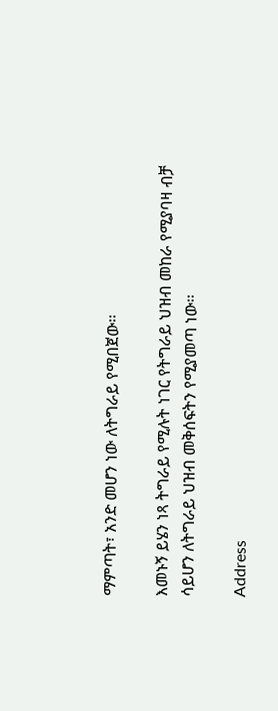ማምጣት፣ አንድ መሆን ነው ለትግራይ የሚበጀው፡፡

እመኑኝ ይሄን ነጻ ትግራይ የሚሉት ነገር የትግራይ ህዝብ መከራ የሚያባዛ ብቻ ሳይሆን ለትግራይ ህዝብ መቅሰፍትን የሚያመጣ ነው፡፡

Address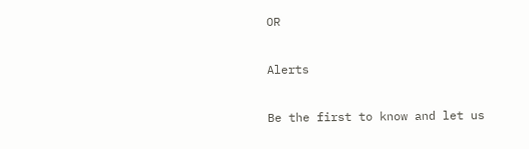OR

Alerts

Be the first to know and let us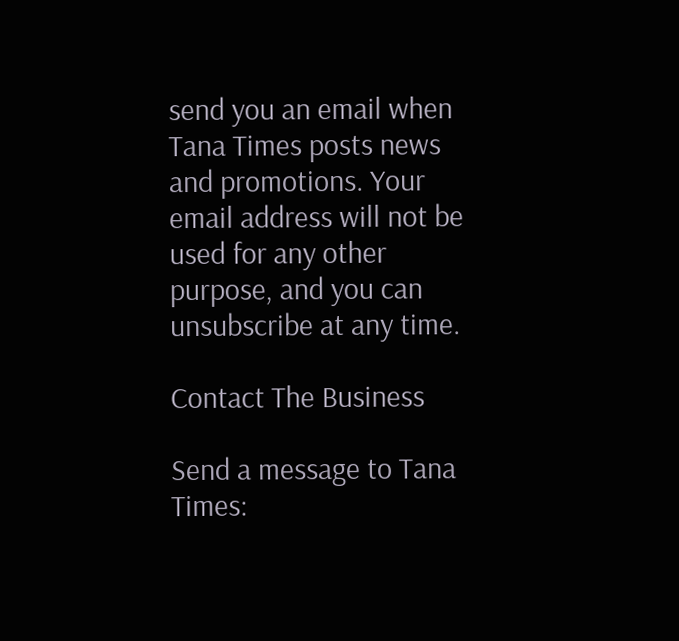send you an email when Tana Times posts news and promotions. Your email address will not be used for any other purpose, and you can unsubscribe at any time.

Contact The Business

Send a message to Tana Times: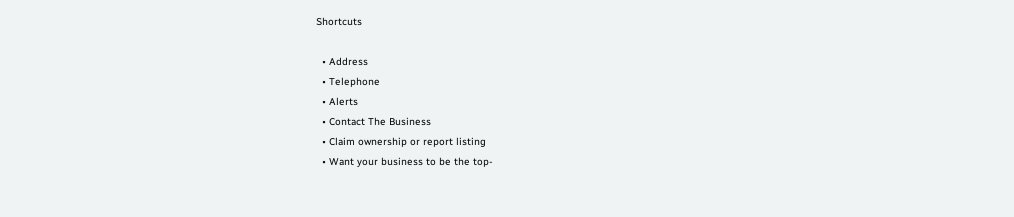Shortcuts

  • Address
  • Telephone
  • Alerts
  • Contact The Business
  • Claim ownership or report listing
  • Want your business to be the top-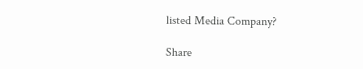listed Media Company?

Share